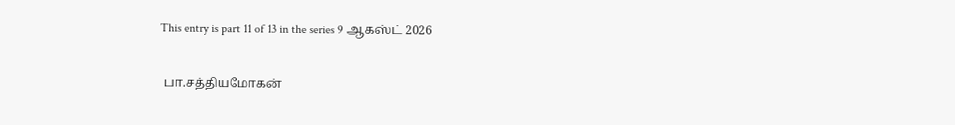This entry is part 11 of 13 in the series 9 ஆகஸ்ட் 2026

 பா.சத்தியமோகன்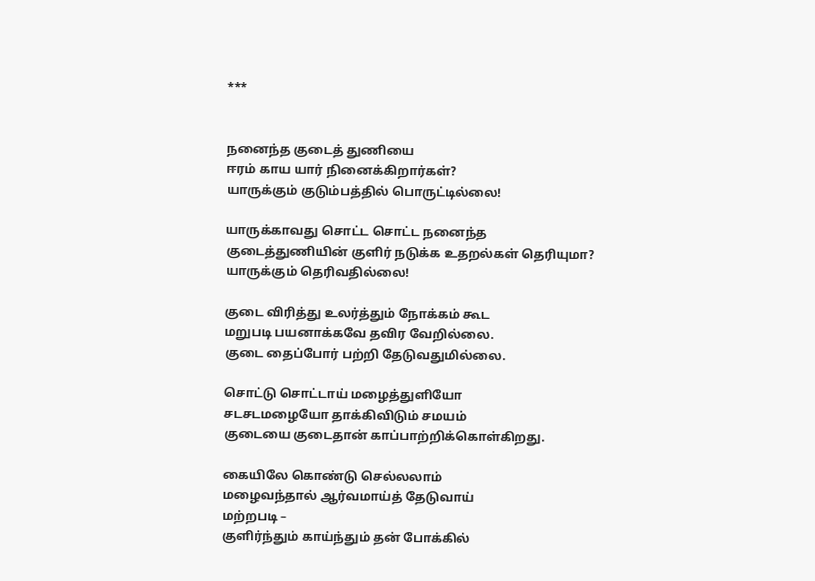***


நனைந்த குடைத் துணியை
ஈரம் காய யார் நினைக்கிறார்கள்?
யாருக்கும் குடும்பத்தில் பொருட்டில்லை!

யாருக்காவது சொட்ட சொட்ட நனைந்த
குடைத்துணியின் குளிர் நடுக்க உதறல்கள் தெரியுமா?
யாருக்கும் தெரிவதில்லை!

குடை விரித்து உலர்த்தும் நோக்கம் கூட
மறுபடி பயனாக்கவே தவிர வேறில்லை.
குடை தைப்போர் பற்றி தேடுவதுமில்லை.

சொட்டு சொட்டாய் மழைத்துளியோ
சடசடமழையோ தாக்கிவிடும் சமயம்
குடையை குடைதான் காப்பாற்றிக்கொள்கிறது.

கையிலே கொண்டு செல்லலாம்
மழைவந்தால் ஆர்வமாய்த் தேடுவாய்
மற்றபடி –
குளிர்ந்தும் காய்ந்தும் தன் போக்கில்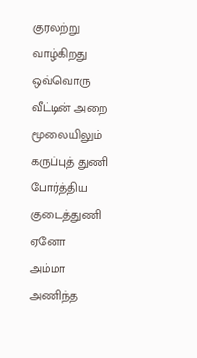குரலற்று வாழ்கிறது
ஒவ்வொரு வீட்டின் அறை மூலையிலும்
கருப்புத் துணி போர்த்திய குடைத்துணி ஏனோ
அம்மா அணிந்த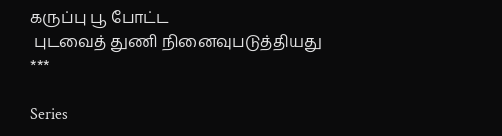கருப்பு பூ போட்ட
 புடவைத் துணி நினைவுபடுத்தியது
***

Series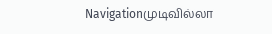Navigationமுடிவில்லா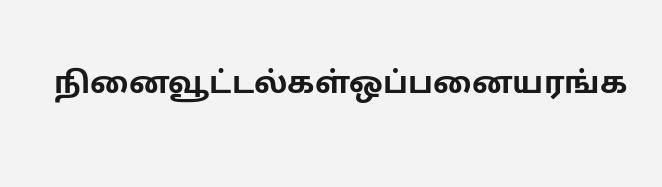நினைவூட்டல்கள்ஒப்பனையரங்க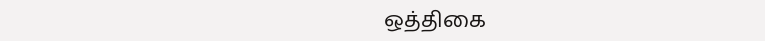ஒத்திகை